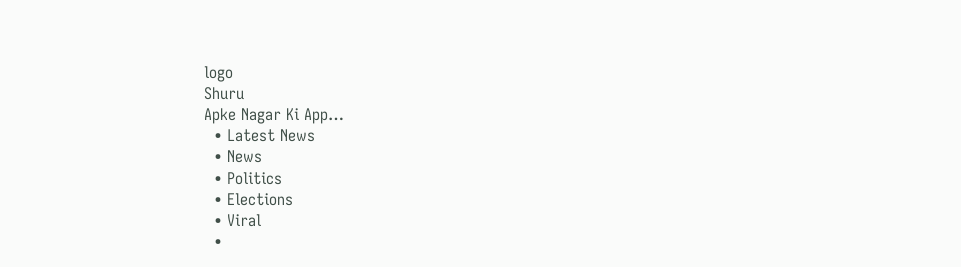logo
Shuru
Apke Nagar Ki App…
  • Latest News
  • News
  • Politics
  • Elections
  • Viral
  •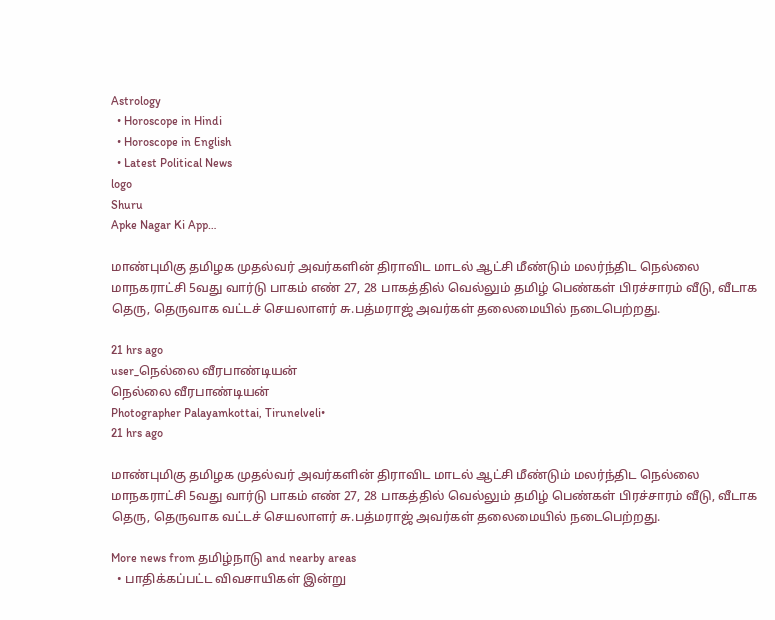Astrology
  • Horoscope in Hindi
  • Horoscope in English
  • Latest Political News
logo
Shuru
Apke Nagar Ki App…

மாண்புமிகு தமிழக முதல்வர் அவர்களின் திராவிட மாடல் ஆட்சி மீண்டும் மலர்ந்திட நெல்லை மாநகராட்சி 5வது வார்டு பாகம் எண் 27, 28 பாகத்தில் வெல்லும் தமிழ் பெண்கள் பிரச்சாரம் வீடு, வீடாக தெரு, தெருவாக வட்டச் செயலாளர் சு.பத்மராஜ் அவர்கள் தலைமையில் நடைபெற்றது.

21 hrs ago
user_நெல்லை வீரபாண்டியன்
நெல்லை வீரபாண்டியன்
Photographer Palayamkottai, Tirunelveli•
21 hrs ago

மாண்புமிகு தமிழக முதல்வர் அவர்களின் திராவிட மாடல் ஆட்சி மீண்டும் மலர்ந்திட நெல்லை மாநகராட்சி 5வது வார்டு பாகம் எண் 27, 28 பாகத்தில் வெல்லும் தமிழ் பெண்கள் பிரச்சாரம் வீடு, வீடாக தெரு, தெருவாக வட்டச் செயலாளர் சு.பத்மராஜ் அவர்கள் தலைமையில் நடைபெற்றது.

More news from தமிழ்நாடு and nearby areas
  • பாதிக்கப்பட்ட விவசாயிகள் இன்று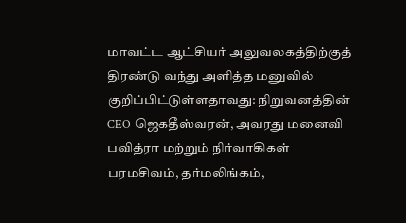மாவட்ட ஆட்சியர் அலுவலகத்திற்குத் திரண்டு வந்து அளித்த மனுவில் குறிப்பிட்டுள்ளதாவது: நிறுவனத்தின் CEO ஜெகதீஸ்வரன், அவரது மனைவி பவித்ரா மற்றும் நிர்வாகிகள் பரமசிவம், தர்மலிங்கம்,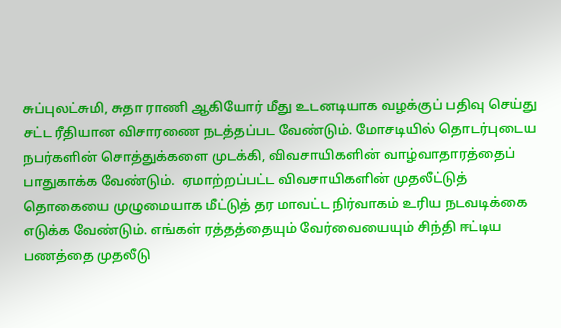சுப்புலட்சுமி, சுதா ராணி ஆகியோர் மீது உடனடியாக வழக்குப் பதிவு செய்து சட்ட ரீதியான விசாரணை நடத்தப்பட வேண்டும். மோசடியில் தொடர்புடைய நபர்களின் சொத்துக்களை முடக்கி, விவசாயிகளின் வாழ்வாதாரத்தைப் பாதுகாக்க வேண்டும்.  ஏமாற்றப்பட்ட விவசாயிகளின் முதலீட்டுத் தொகையை முழுமையாக மீட்டுத் தர மாவட்ட நிர்வாகம் உரிய நடவடிக்கை எடுக்க வேண்டும். எங்கள் ரத்தத்தையும் வேர்வையையும் சிந்தி ஈட்டிய பணத்தை முதலீடு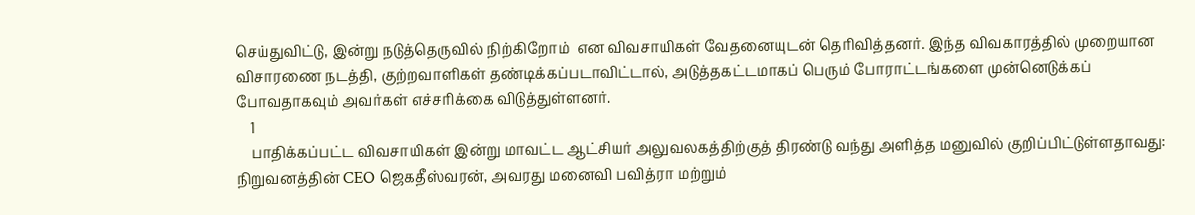செய்துவிட்டு, இன்று நடுத்தெருவில் நிற்கிறோம்  என விவசாயிகள் வேதனையுடன் தெரிவித்தனர். இந்த விவகாரத்தில் முறையான விசாரணை நடத்தி, குற்றவாளிகள் தண்டிக்கப்படாவிட்டால், அடுத்தகட்டமாகப் பெரும் போராட்டங்களை முன்னெடுக்கப் போவதாகவும் அவர்கள் எச்சரிக்கை விடுத்துள்ளனர்.
    1
    பாதிக்கப்பட்ட விவசாயிகள் இன்று மாவட்ட ஆட்சியர் அலுவலகத்திற்குத் திரண்டு வந்து அளித்த மனுவில் குறிப்பிட்டுள்ளதாவது:
நிறுவனத்தின் CEO ஜெகதீஸ்வரன், அவரது மனைவி பவித்ரா மற்றும்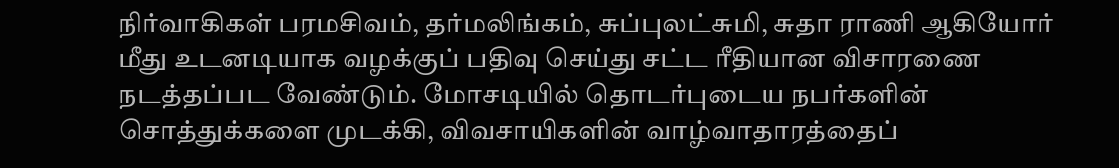நிர்வாகிகள் பரமசிவம், தர்மலிங்கம், சுப்புலட்சுமி, சுதா ராணி ஆகியோர் மீது உடனடியாக வழக்குப் பதிவு செய்து சட்ட ரீதியான விசாரணை நடத்தப்பட வேண்டும். மோசடியில் தொடர்புடைய நபர்களின் சொத்துக்களை முடக்கி, விவசாயிகளின் வாழ்வாதாரத்தைப்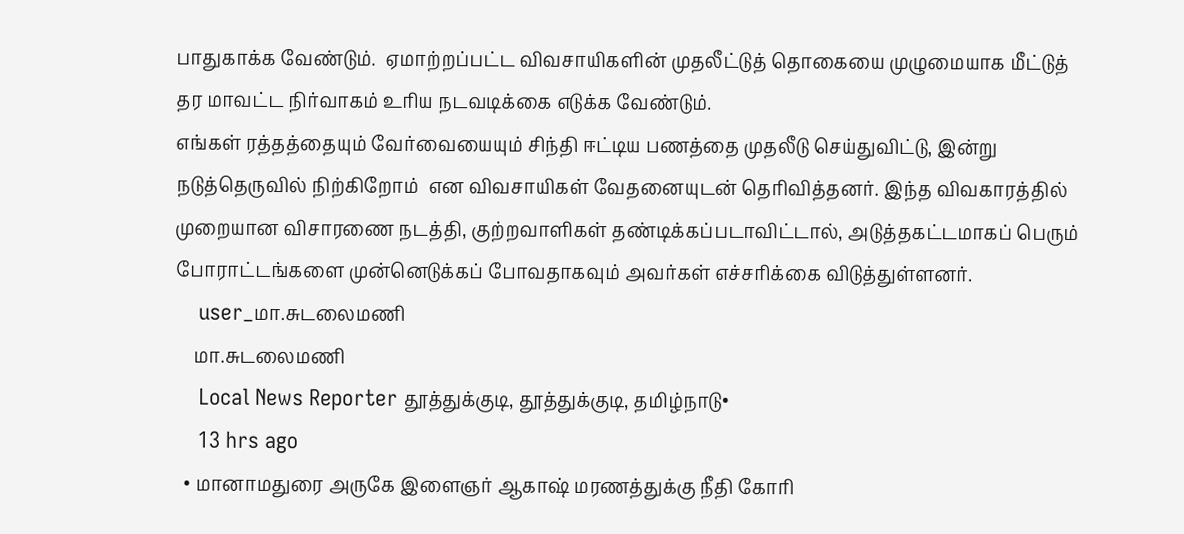பாதுகாக்க வேண்டும்.  ஏமாற்றப்பட்ட விவசாயிகளின் முதலீட்டுத் தொகையை முழுமையாக மீட்டுத் தர மாவட்ட நிர்வாகம் உரிய நடவடிக்கை எடுக்க வேண்டும்.
எங்கள் ரத்தத்தையும் வேர்வையையும் சிந்தி ஈட்டிய பணத்தை முதலீடு செய்துவிட்டு, இன்று நடுத்தெருவில் நிற்கிறோம்  என விவசாயிகள் வேதனையுடன் தெரிவித்தனர். இந்த விவகாரத்தில் முறையான விசாரணை நடத்தி, குற்றவாளிகள் தண்டிக்கப்படாவிட்டால், அடுத்தகட்டமாகப் பெரும் போராட்டங்களை முன்னெடுக்கப் போவதாகவும் அவர்கள் எச்சரிக்கை விடுத்துள்ளனர்.
    user_மா.சுடலைமணி
    மா.சுடலைமணி
    Local News Reporter தூத்துக்குடி, தூத்துக்குடி, தமிழ்நாடு•
    13 hrs ago
  • மானாமதுரை அருகே இளைஞர் ஆகாஷ் மரணத்துக்கு நீதி கோரி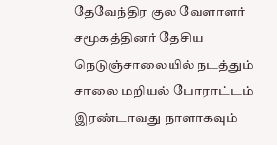தேவேந்திர குல வேளாளர் சமூகத்தினர் தேசிய நெடுஞ்சாலையில் நடத்தும் சாலை மறியல் போராட்டம் இரண்டாவது நாளாகவும்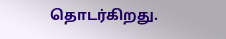தொடர்கிறது.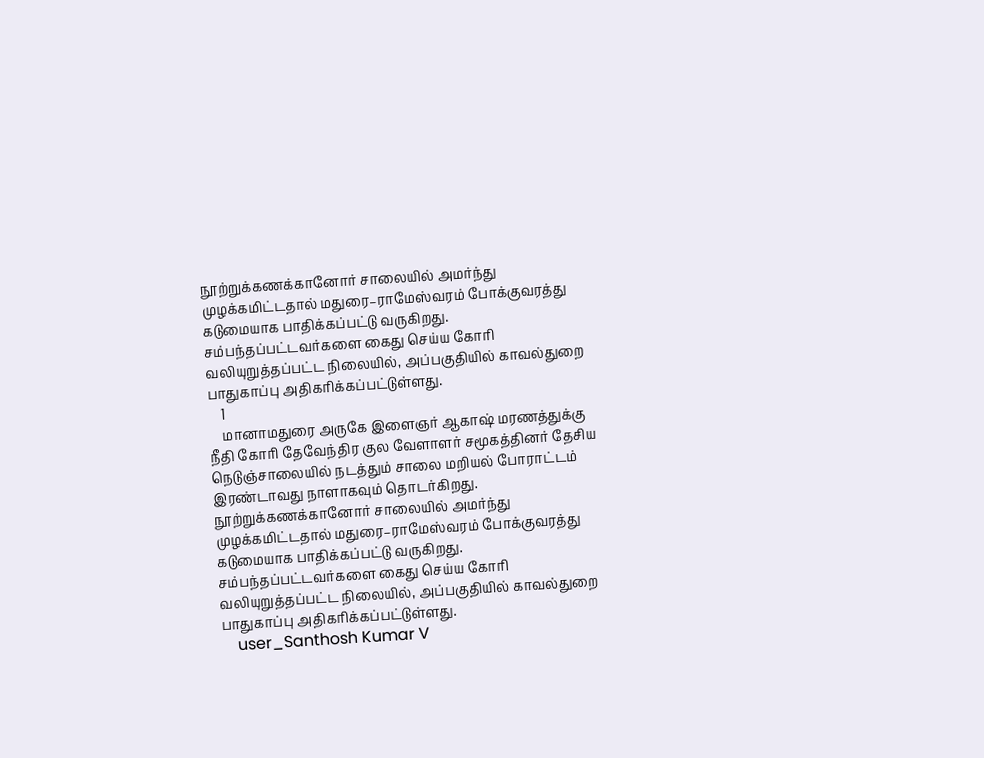நூற்றுக்கணக்கானோர் சாலையில் அமர்ந்து முழக்கமிட்டதால் மதுரை–ராமேஸ்வரம் போக்குவரத்து கடுமையாக பாதிக்கப்பட்டு வருகிறது. சம்பந்தப்பட்டவர்களை கைது செய்ய கோரி வலியுறுத்தப்பட்ட நிலையில், அப்பகுதியில் காவல்துறை பாதுகாப்பு அதிகரிக்கப்பட்டுள்ளது.
    1
    மானாமதுரை அருகே இளைஞர் ஆகாஷ் மரணத்துக்கு நீதி கோரி தேவேந்திர குல வேளாளர் சமூகத்தினர் தேசிய நெடுஞ்சாலையில் நடத்தும் சாலை மறியல் போராட்டம் இரண்டாவது நாளாகவும் தொடர்கிறது. நூற்றுக்கணக்கானோர் சாலையில் அமர்ந்து முழக்கமிட்டதால் மதுரை–ராமேஸ்வரம் போக்குவரத்து கடுமையாக பாதிக்கப்பட்டு வருகிறது. சம்பந்தப்பட்டவர்களை கைது செய்ய கோரி வலியுறுத்தப்பட்ட நிலையில், அப்பகுதியில் காவல்துறை பாதுகாப்பு அதிகரிக்கப்பட்டுள்ளது.
    user_Santhosh Kumar V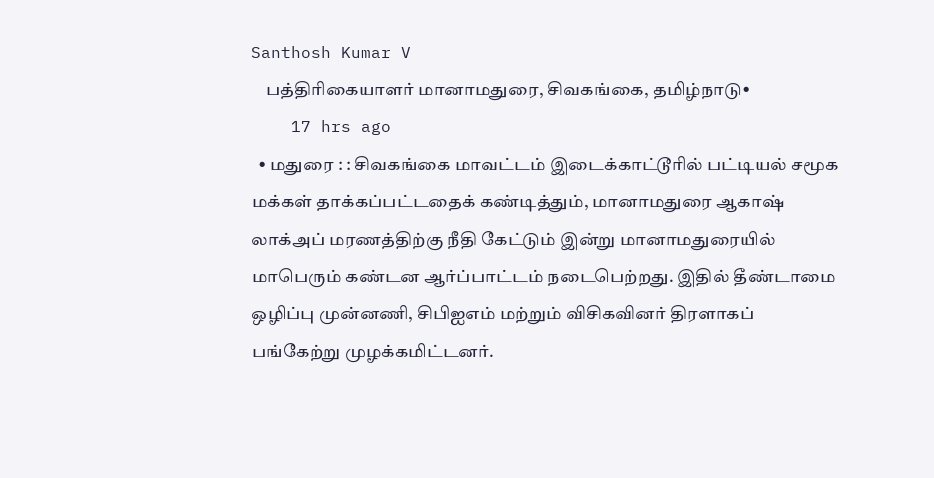Santhosh Kumar V
    பத்திரிகையாளர் மானாமதுரை, சிவகங்கை, தமிழ்நாடு•
    17 hrs ago
  • மதுரை : : சிவகங்கை மாவட்டம் இடைக்காட்டூரில் பட்டியல் சமூக மக்கள் தாக்கப்பட்டதைக் கண்டித்தும், மானாமதுரை ஆகாஷ் லாக்அப் மரணத்திற்கு நீதி கேட்டும் இன்று மானாமதுரையில் மாபெரும் கண்டன ஆர்ப்பாட்டம் நடைபெற்றது. இதில் தீண்டாமை ஒழிப்பு முன்னணி, சிபிஐஎம் மற்றும் விசிகவினர் திரளாகப் பங்கேற்று முழக்கமிட்டனர்.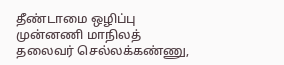தீண்டாமை ஒழிப்பு முன்னணி மாநிலத் தலைவர் செல்லக்கண்ணு,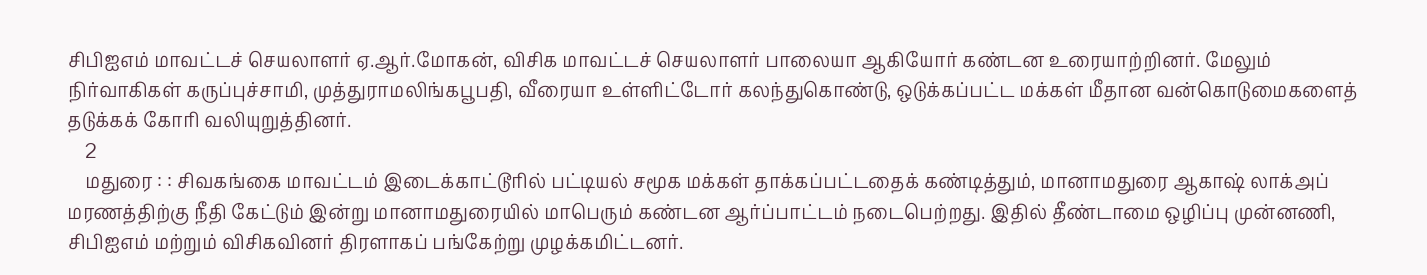சிபிஐஎம் மாவட்டச் செயலாளர் ஏ.ஆர்.மோகன், விசிக மாவட்டச் செயலாளர் பாலையா ஆகியோர் கண்டன உரையாற்றினர். மேலும் நிர்வாகிகள் கருப்புச்சாமி, முத்துராமலிங்கபூபதி, வீரையா உள்ளிட்டோர் கலந்துகொண்டு, ஒடுக்கப்பட்ட மக்கள் மீதான வன்கொடுமைகளைத் தடுக்கக் கோரி வலியுறுத்தினர்.
    2
    மதுரை : : சிவகங்கை மாவட்டம் இடைக்காட்டூரில் பட்டியல் சமூக மக்கள் தாக்கப்பட்டதைக் கண்டித்தும், மானாமதுரை ஆகாஷ் லாக்அப் மரணத்திற்கு நீதி கேட்டும் இன்று மானாமதுரையில் மாபெரும் கண்டன ஆர்ப்பாட்டம் நடைபெற்றது. இதில் தீண்டாமை ஒழிப்பு முன்னணி, சிபிஐஎம் மற்றும் விசிகவினர் திரளாகப் பங்கேற்று முழக்கமிட்டனர்.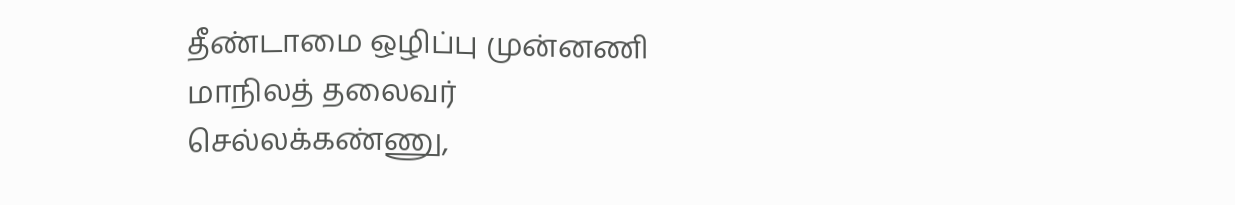தீண்டாமை ஒழிப்பு முன்னணி மாநிலத் தலைவர் செல்லக்கண்ணு,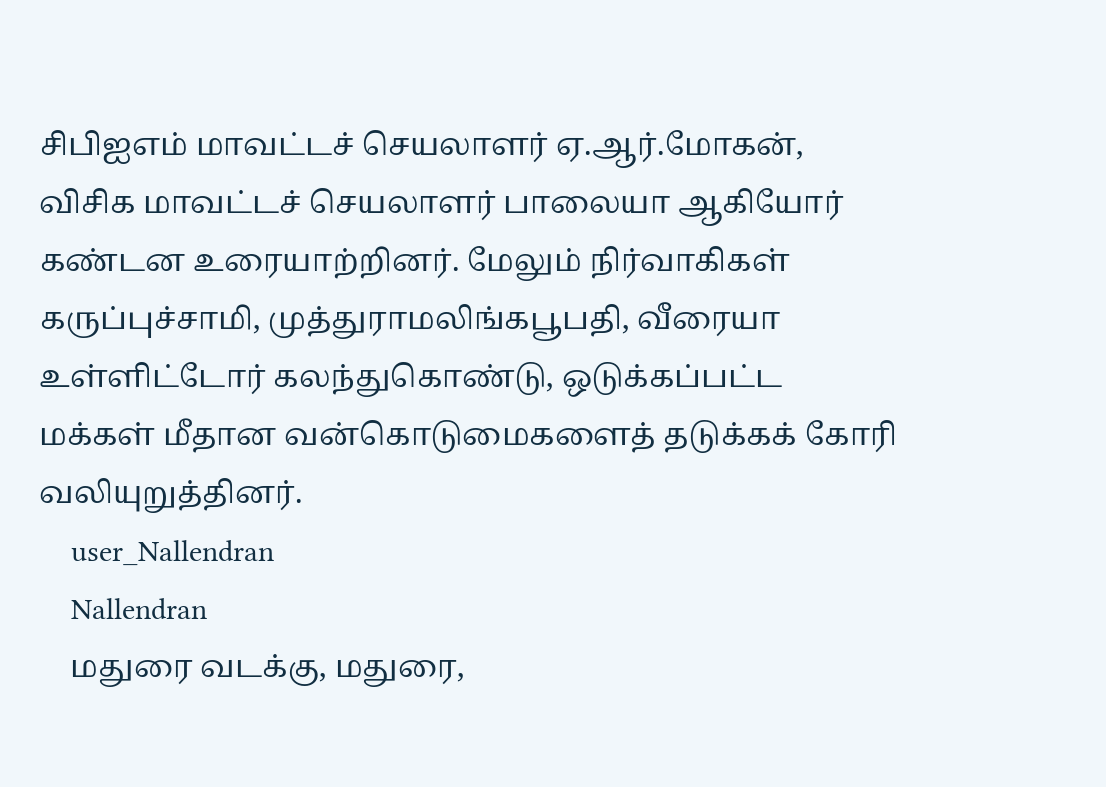சிபிஐஎம் மாவட்டச் செயலாளர் ஏ.ஆர்.மோகன், விசிக மாவட்டச் செயலாளர் பாலையா ஆகியோர் கண்டன உரையாற்றினர். மேலும் நிர்வாகிகள் கருப்புச்சாமி, முத்துராமலிங்கபூபதி, வீரையா உள்ளிட்டோர் கலந்துகொண்டு, ஒடுக்கப்பட்ட மக்கள் மீதான வன்கொடுமைகளைத் தடுக்கக் கோரி வலியுறுத்தினர்.
    user_Nallendran
    Nallendran
    மதுரை வடக்கு, மதுரை,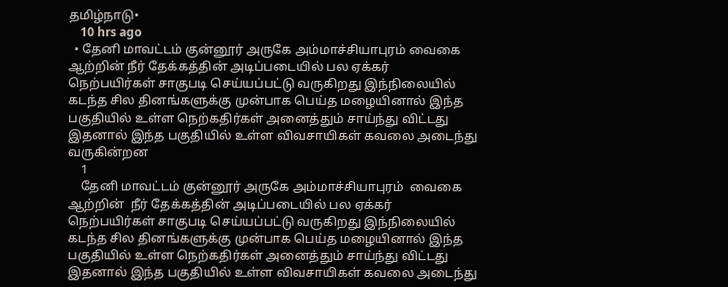தமிழ்நாடு•
    10 hrs ago
  • தேனி மாவட்டம் குன்னூர் அருகே அம்மாச்சியாபுரம் வைகை ஆற்றின் நீர் தேக்கத்தின் அடிப்படையில் பல ஏக்கர் நெற்பயிர்கள் சாகுபடி செய்யப்பட்டு வருகிறது இந்நிலையில் கடந்த சில தினங்களுக்கு முன்பாக பெய்த மழையினால் இந்த பகுதியில் உள்ள நெற்கதிர்கள் அனைத்தும் சாய்ந்து விட்டது இதனால் இந்த பகுதியில் உள்ள விவசாயிகள் கவலை அடைந்து வருகின்றன
    1
    தேனி மாவட்டம் குன்னூர் அருகே அம்மாச்சியாபுரம்  வைகை ஆற்றின்  நீர் தேக்கத்தின் அடிப்படையில் பல ஏக்கர் நெற்பயிர்கள் சாகுபடி செய்யப்பட்டு வருகிறது இந்நிலையில் கடந்த சில தினங்களுக்கு முன்பாக பெய்த மழையினால் இந்த பகுதியில் உள்ள நெற்கதிர்கள் அனைத்தும் சாய்ந்து விட்டது இதனால் இந்த பகுதியில் உள்ள விவசாயிகள் கவலை அடைந்து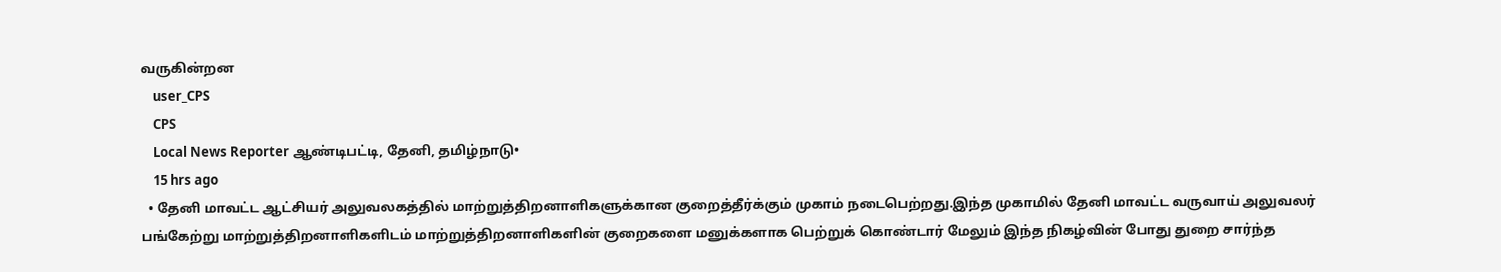வருகின்றன
    user_CPS
    CPS
    Local News Reporter ஆண்டிபட்டி, தேனி, தமிழ்நாடு•
    15 hrs ago
  • தேனி மாவட்ட ஆட்சியர் அலுவலகத்தில் மாற்றுத்திறனாளிகளுக்கான குறைத்தீர்க்கும் முகாம் நடைபெற்றது.இந்த முகாமில் தேனி மாவட்ட வருவாய் அலுவலர் பங்கேற்று மாற்றுத்திறனாளிகளிடம் மாற்றுத்திறனாளிகளின் குறைகளை மனுக்களாக பெற்றுக் கொண்டார் மேலும் இந்த நிகழ்வின் போது துறை சார்ந்த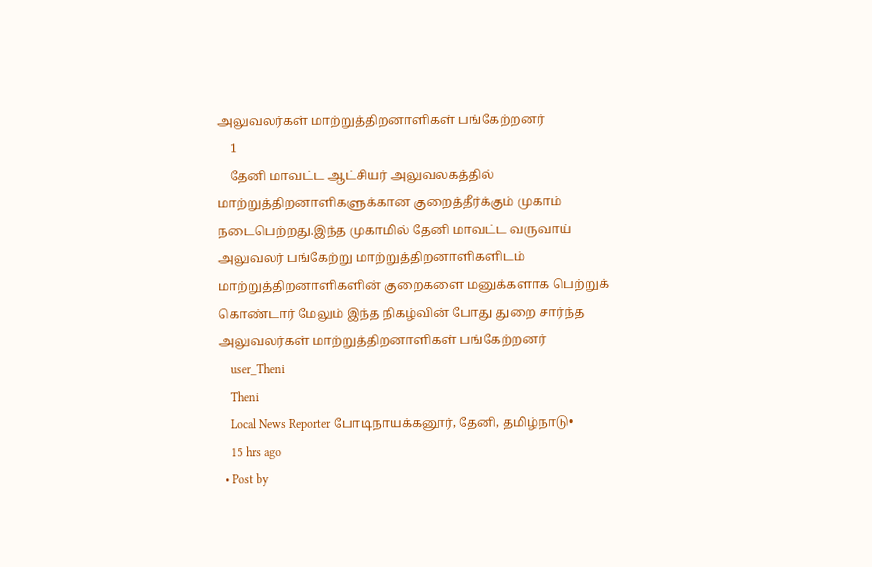அலுவலர்கள் மாற்றுத்திறனாளிகள் பங்கேற்றனர்
    1
    தேனி மாவட்ட ஆட்சியர் அலுவலகத்தில் மாற்றுத்திறனாளிகளுக்கான குறைத்தீர்க்கும் முகாம் நடைபெற்றது.இந்த முகாமில் தேனி மாவட்ட வருவாய் அலுவலர் பங்கேற்று மாற்றுத்திறனாளிகளிடம் மாற்றுத்திறனாளிகளின் குறைகளை மனுக்களாக பெற்றுக் கொண்டார் மேலும் இந்த நிகழ்வின் போது துறை சார்ந்த அலுவலர்கள் மாற்றுத்திறனாளிகள் பங்கேற்றனர்
    user_Theni
    Theni
    Local News Reporter போடிநாயக்கனூர், தேனி, தமிழ்நாடு•
    15 hrs ago
  • Post by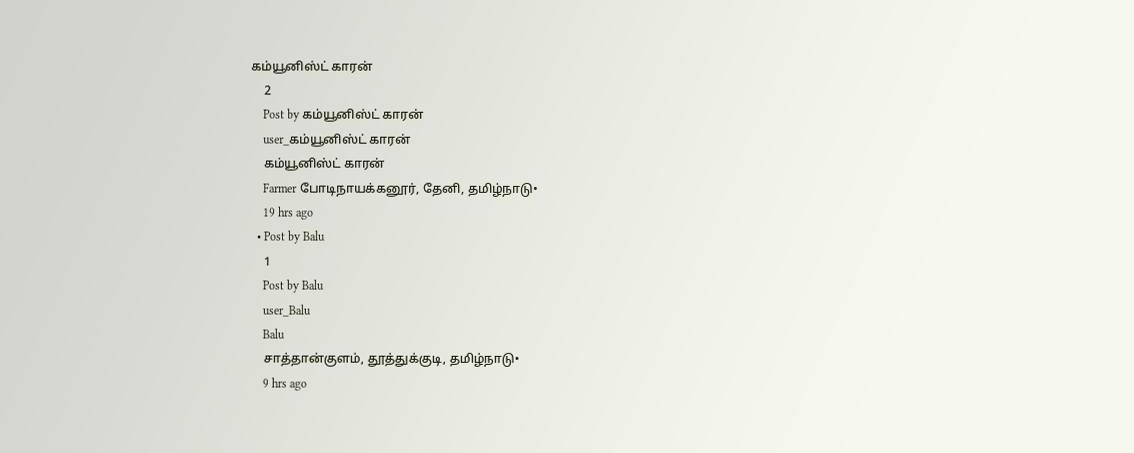கம்யூனிஸ்ட் காரன்
    2
    Post by கம்யூனிஸ்ட் காரன்
    user_கம்யூனிஸ்ட் காரன்
    கம்யூனிஸ்ட் காரன்
    Farmer போடிநாயக்கனூர், தேனி, தமிழ்நாடு•
    19 hrs ago
  • Post by Balu
    1
    Post by Balu
    user_Balu
    Balu
    சாத்தான்குளம், தூத்துக்குடி, தமிழ்நாடு•
    9 hrs ago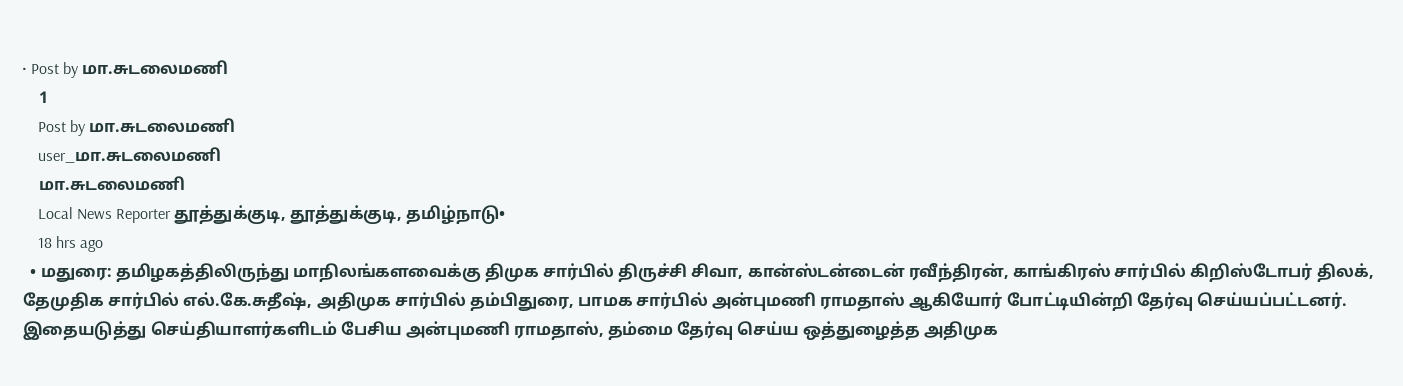• Post by மா.சுடலைமணி
    1
    Post by மா.சுடலைமணி
    user_மா.சுடலைமணி
    மா.சுடலைமணி
    Local News Reporter தூத்துக்குடி, தூத்துக்குடி, தமிழ்நாடு•
    18 hrs ago
  • மதுரை: தமிழகத்திலிருந்து மாநிலங்களவைக்கு திமுக சார்பில் திருச்சி சிவா, கான்ஸ்டன்டைன் ரவீந்திரன், காங்கிரஸ் சார்பில் கிறிஸ்டோபர் திலக், தேமுதிக சார்பில் எல்.கே.சுதீஷ், அதிமுக சார்பில் தம்பிதுரை, பாமக சார்பில் அன்புமணி ராமதாஸ் ஆகியோர் போட்டியின்றி தேர்வு செய்யப்பட்டனர். இதையடுத்து செய்தியாளர்களிடம் பேசிய அன்புமணி ராமதாஸ், தம்மை தேர்வு செய்ய ஒத்துழைத்த அதிமுக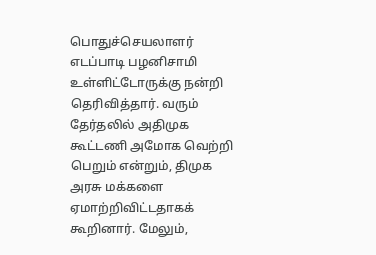பொதுச்செயலாளர் எடப்பாடி பழனிசாமி உள்ளிட்டோருக்கு நன்றி தெரிவித்தார். வரும் தேர்தலில் அதிமுக கூட்டணி அமோக வெற்றி பெறும் என்றும், திமுக அரசு மக்களை ஏமாற்றிவிட்டதாகக் கூறினார். மேலும்,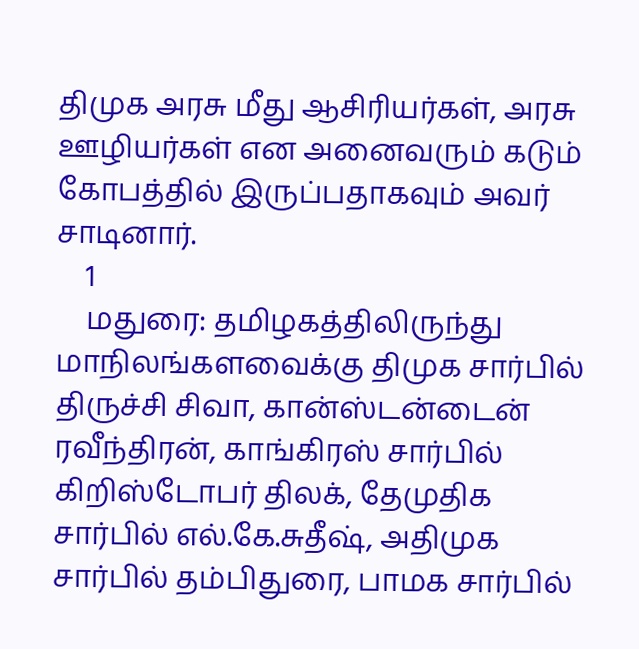திமுக அரசு மீது ஆசிரியர்கள், அரசு ஊழியர்கள் என அனைவரும் கடும் கோபத்தில் இருப்பதாகவும் அவர் சாடினார்.
    1
    மதுரை: தமிழகத்திலிருந்து மாநிலங்களவைக்கு திமுக சார்பில் திருச்சி சிவா, கான்ஸ்டன்டைன் ரவீந்திரன், காங்கிரஸ் சார்பில் கிறிஸ்டோபர் திலக், தேமுதிக சார்பில் எல்.கே.சுதீஷ், அதிமுக சார்பில் தம்பிதுரை, பாமக சார்பில்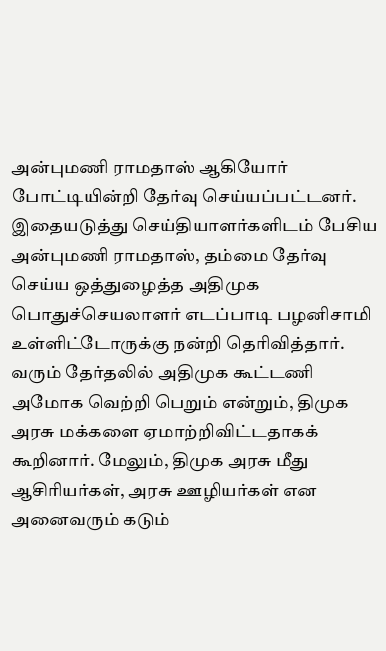அன்புமணி ராமதாஸ் ஆகியோர் போட்டியின்றி தேர்வு செய்யப்பட்டனர்.
இதையடுத்து செய்தியாளர்களிடம் பேசிய அன்புமணி ராமதாஸ், தம்மை தேர்வு செய்ய ஒத்துழைத்த அதிமுக பொதுச்செயலாளர் எடப்பாடி பழனிசாமி உள்ளிட்டோருக்கு நன்றி தெரிவித்தார். வரும் தேர்தலில் அதிமுக கூட்டணி அமோக வெற்றி பெறும் என்றும், திமுக அரசு மக்களை ஏமாற்றிவிட்டதாகக் கூறினார். மேலும், திமுக அரசு மீது ஆசிரியர்கள், அரசு ஊழியர்கள் என அனைவரும் கடும்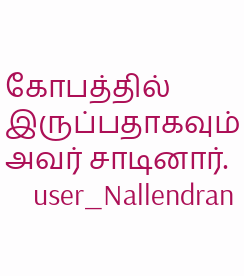கோபத்தில் இருப்பதாகவும் அவர் சாடினார்.
    user_Nallendran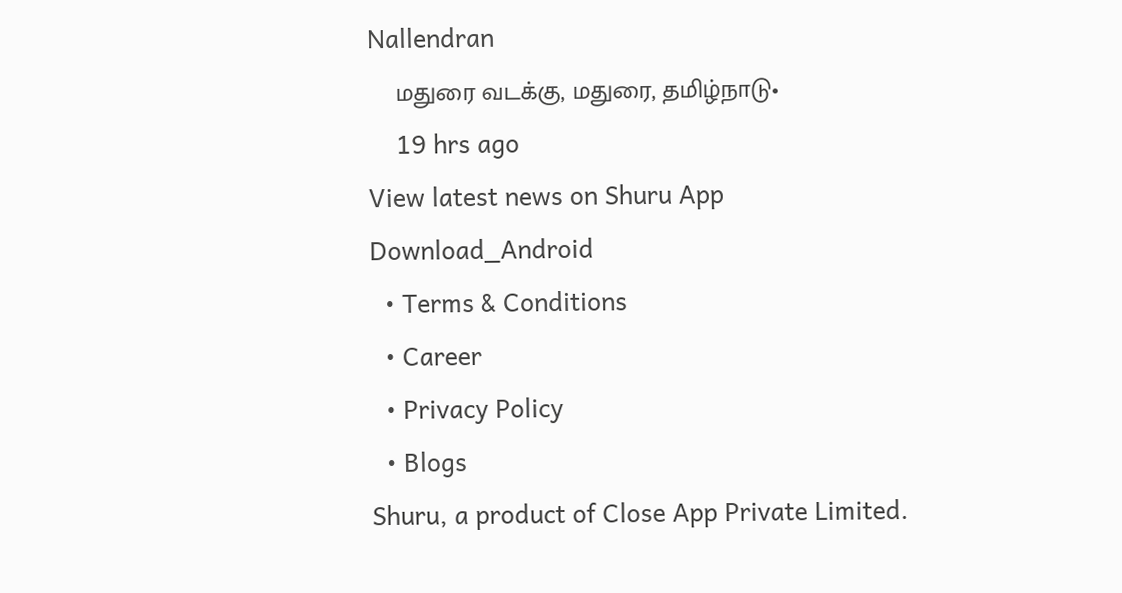Nallendran
    மதுரை வடக்கு, மதுரை, தமிழ்நாடு•
    19 hrs ago
View latest news on Shuru App
Download_Android
  • Terms & Conditions
  • Career
  • Privacy Policy
  • Blogs
Shuru, a product of Close App Private Limited.